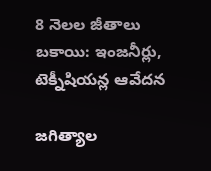8 నెలల జీతాలు బకాయి: ఇంజనీర్లు, టెక్నీషియన్ల ఆవేదన

జగిత్యాల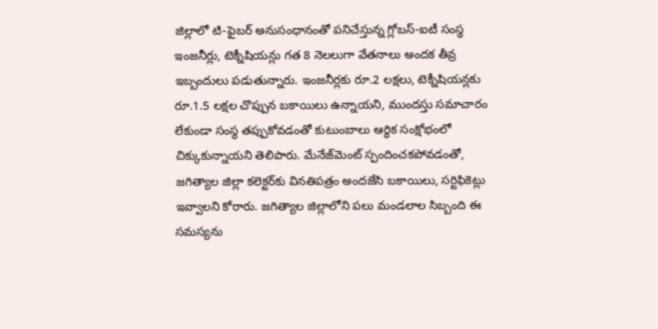జిల్లాలో టి-ఫైబర్ అనుసంధానంతో పనిచేస్తున్న గ్లోబస్-ఐటీ సంస్థ ఇంజనీర్లు, టెక్నీషియన్లు గత 8 నెలలుగా వేతనాలు అందక తీవ్ర ఇబ్బందులు పడుతున్నారు. ఇంజనీర్లకు రూ.2 లక్షలు, టెక్నీషియన్లకు రూ.1.5 లక్షల చొప్పున బకాయిలు ఉన్నాయని, ముందస్తు సమాచారం లేకుండా సంస్థ తప్పుకోవడంతో కుటుంబాలు ఆర్థిక సంక్షోభంలో చిక్కుకున్నాయని తెలిపారు. మేనేజ్‌మెంట్ స్పందించకపోవడంతో, జగిత్యాల జిల్లా కలెక్టర్‌కు వినతిపత్రం అందజేసి బకాయిలు, సర్టిఫికెట్లు ఇవ్వాలని కోరారు. జగిత్యాల జిల్లాలోని పలు మండలాల సిబ్బంది ఈ సమస్యను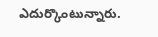ఎదుర్కొంటున్నారు.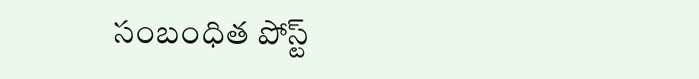సంబంధిత పోస్ట్